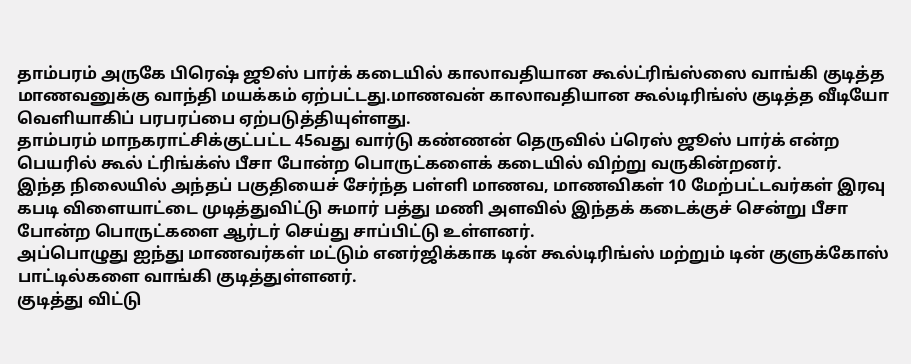தாம்பரம் அருகே பிரெஷ் ஜூஸ் பார்க் கடையில் காலாவதியான கூல்ட்ரிங்ஸ்ஸை வாங்கி குடித்த மாணவனுக்கு வாந்தி மயக்கம் ஏற்பட்டது.மாணவன் காலாவதியான கூல்டிரிங்ஸ் குடித்த வீடியோ வெளியாகிப் பரபரப்பை ஏற்படுத்தியுள்ளது.
தாம்பரம் மாநகராட்சிக்குட்பட்ட 45வது வார்டு கண்ணன் தெருவில் ப்ரெஸ் ஜூஸ் பார்க் என்ற பெயரில் கூல் ட்ரிங்க்ஸ் பீசா போன்ற பொருட்களைக் கடையில் விற்று வருகின்றனர்.
இந்த நிலையில் அந்தப் பகுதியைச் சேர்ந்த பள்ளி மாணவ, மாணவிகள் 10 மேற்பட்டவர்கள் இரவு கபடி விளையாட்டை முடித்துவிட்டு சுமார் பத்து மணி அளவில் இந்தக் கடைக்குச் சென்று பீசா போன்ற பொருட்களை ஆர்டர் செய்து சாப்பிட்டு உள்ளனர்.
அப்பொழுது ஐந்து மாணவர்கள் மட்டும் எனர்ஜிக்காக டின் கூல்டிரிங்ஸ் மற்றும் டின் குளுக்கோஸ் பாட்டில்களை வாங்கி குடித்துள்ளனர்.
குடித்து விட்டு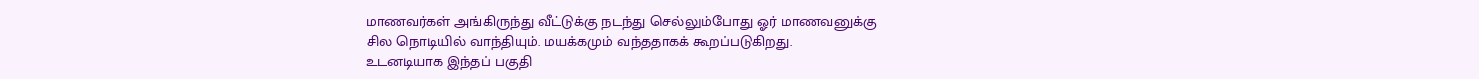மாணவர்கள் அங்கிருந்து வீட்டுக்கு நடந்து செல்லும்போது ஓர் மாணவனுக்கு
சில நொடியில் வாந்தியும். மயக்கமும் வந்ததாகக் கூறப்படுகிறது.
உடனடியாக இந்தப் பகுதி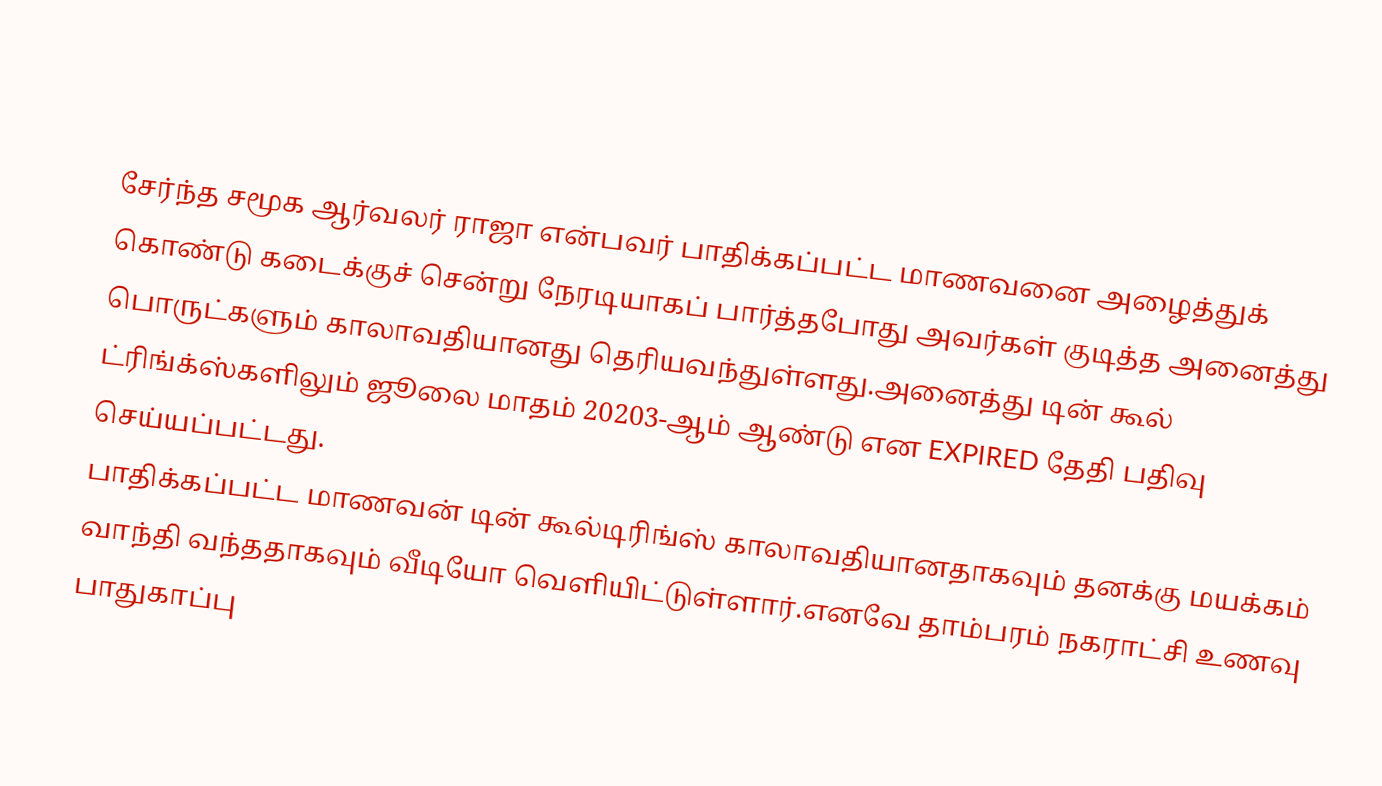சேர்ந்த சமூக ஆர்வலர் ராஜா என்பவர் பாதிக்கப்பட்ட மாணவனை அழைத்துக் கொண்டு கடைக்குச் சென்று நேரடியாகப் பார்த்தபோது அவர்கள் குடித்த அனைத்து பொருட்களும் காலாவதியானது தெரியவந்துள்ளது.அனைத்து டின் கூல் ட்ரிங்க்ஸ்களிலும் ஜூலை மாதம் 20203-ஆம் ஆண்டு என EXPIRED தேதி பதிவு செய்யப்பட்டது.
பாதிக்கப்பட்ட மாணவன் டின் கூல்டிரிங்ஸ் காலாவதியானதாகவும் தனக்கு மயக்கம் வாந்தி வந்ததாகவும் வீடியோ வெளியிட்டுள்ளார்.எனவே தாம்பரம் நகராட்சி உணவு பாதுகாப்பு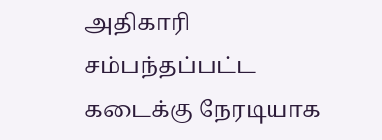அதிகாரி சம்பந்தப்பட்ட கடைக்கு நேரடியாக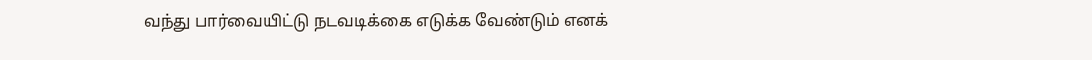வந்து பார்வையிட்டு நடவடிக்கை எடுக்க வேண்டும் எனக்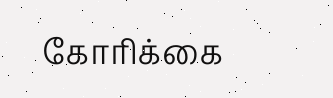கோரிக்கை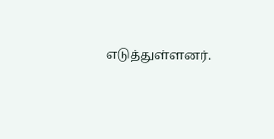எடுத்துள்ளனர்.